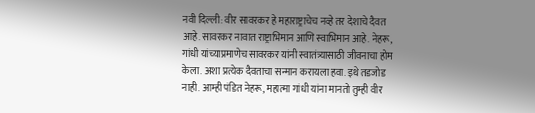नवी दिल्ली: वीर सावरकर हे महाराष्ट्राचेच नव्हे तर देशाचे दैवत आहे. सावरकर नावात राष्ट्राभिमान आणि स्वाभिमान आहे. नेहरू, गांधी यांच्याप्रमाणेच सावरकर यांनी स्वातंत्र्यासाठी जीवनाचा होम केला. अशा प्रत्येक दैवताचा सन्मान करायला हवा. इथे तडजोड नाही. आम्ही पंडित नेहरू, महात्मा गांधी यांना मानतो तुम्ही वीर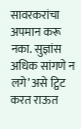सावरकरांचा अपमान करू नका. सुज्ञांस अधिक सांगणे न लगे’ असे ट्विट करत राऊत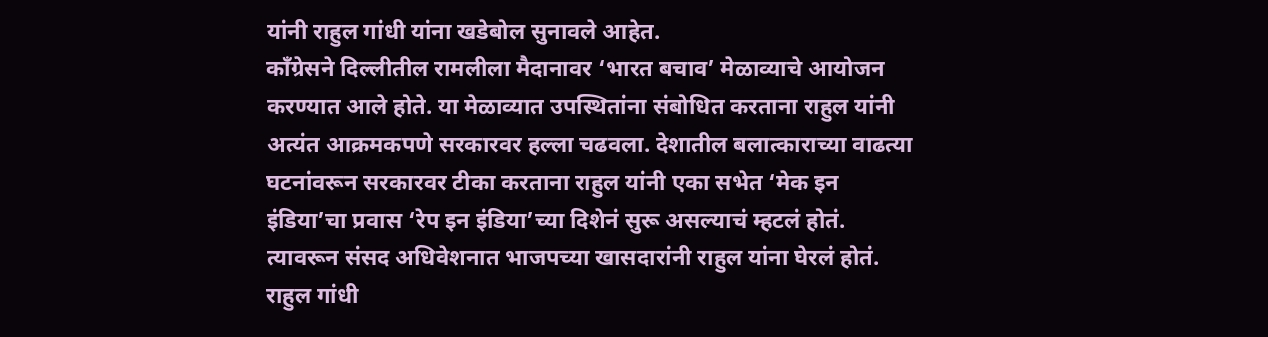यांनी राहुल गांधी यांना खडेबोल सुनावले आहेत.
काँग्रेसने दिल्लीतील रामलीला मैदानावर ‘भारत बचाव’ मेळाव्याचे आयोजन करण्यात आले होते. या मेळाव्यात उपस्थितांना संबोधित करताना राहुल यांनी अत्यंत आक्रमकपणे सरकारवर हल्ला चढवला. देशातील बलात्काराच्या वाढत्या घटनांवरून सरकारवर टीका करताना राहुल यांनी एका सभेत ‘मेक इन इंडिया’चा प्रवास ‘रेप इन इंडिया’च्या दिशेनं सुरू असल्याचं म्हटलं होतं. त्यावरून संसद अधिवेशनात भाजपच्या खासदारांनी राहुल यांना घेरलं होतं. राहुल गांधी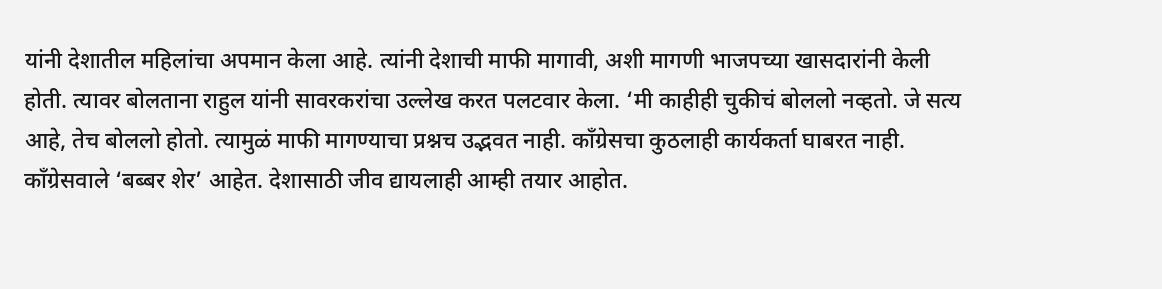यांनी देशातील महिलांचा अपमान केला आहे. त्यांनी देशाची माफी मागावी, अशी मागणी भाजपच्या खासदारांनी केली होती. त्यावर बोलताना राहुल यांनी सावरकरांचा उल्लेख करत पलटवार केला. ‘मी काहीही चुकीचं बोललो नव्हतो. जे सत्य आहे, तेच बोललो होतो. त्यामुळं माफी मागण्याचा प्रश्नच उद्भवत नाही. काँग्रेसचा कुठलाही कार्यकर्ता घाबरत नाही. काँग्रेसवाले ‘बब्बर शेर’ आहेत. देशासाठी जीव द्यायलाही आम्ही तयार आहोत.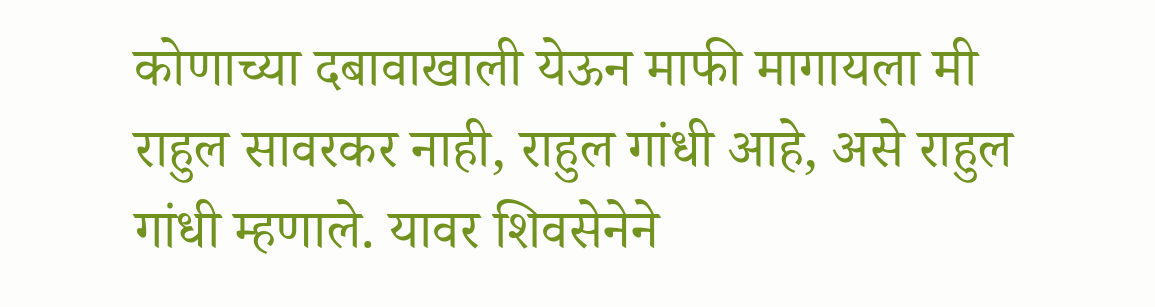कोणाच्या दबावाखाली येऊन माफी मागायला मी राहुल सावरकर नाही, राहुल गांधी आहे, असे राहुल गांधी म्हणाले. यावर शिवसेनेने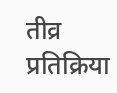तीव्र प्रतिक्रिया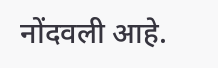नोंदवली आहे.